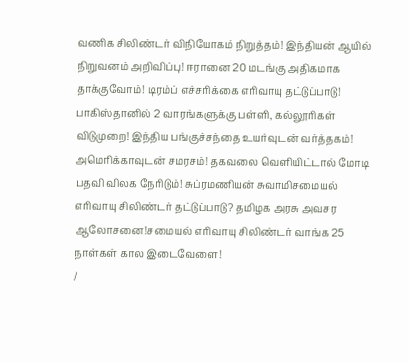வணிக சிலிண்டர் விநியோகம் நிறுத்தம்! இந்தியன் ஆயில் நிறுவனம் அறிவிப்பு! ஈரானை 20 மடங்கு அதிகமாக தாக்குவோம்! டிரம்ப் எச்சரிக்கை எரிவாயு தட்டுப்பாடு! பாகிஸ்தானில் 2 வாரங்களுக்கு பள்ளி, கல்லூரிகள் விடுமுறை! இந்திய பங்குச்சந்தை உயர்வுடன் வர்த்தகம்! அமெரிக்காவுடன் சமரசம்! தகவலை வெளியிட்டால் மோடி பதவி விலக நேரிடும்! சுப்ரமணியன் சுவாமிசமையல் எரிவாயு சிலிண்டர் தட்டுப்பாடு? தமிழக அரசு அவசர ஆலோசனை!சமையல் எரிவாயு சிலிண்டர் வாங்க 25 நாள்கள் கால இடைவேளை!
/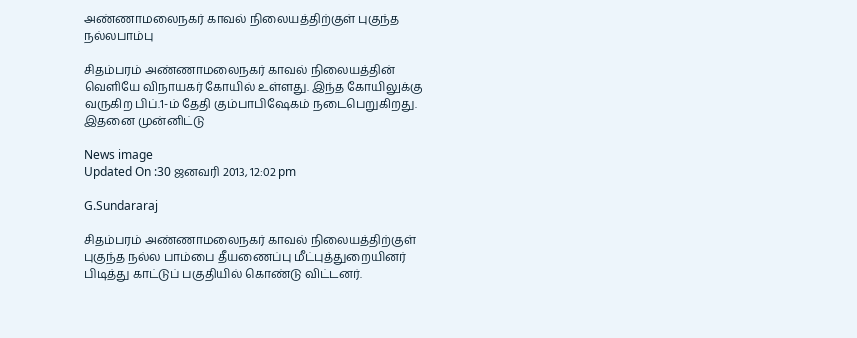அண்ணாமலைநகர் காவல் நிலையத்திற்குள் புகுந்த நல்லபாம்பு

சிதம்பரம் அண்ணாமலைநகர் காவல் நிலையத்தின் வெளியே விநாயகர் கோயில் உள்ளது. இந்த கோயிலுக்கு வருகிற பிப்.1-ம் தேதி கும்பாபிஷேகம் நடைபெறுகிறது. இதனை முன்னிட்டு

News image
Updated On :30 ஜனவரி 2013, 12:02 pm

G.Sundararaj

சிதம்பரம் அண்ணாமலைநகர் காவல் நிலையத்திற்குள் புகுந்த நல்ல பாம்பை தீயணைப்பு மீட்புத்துறையினர் பிடித்து காட்டுப் பகுதியில் கொண்டு விட்டனர்.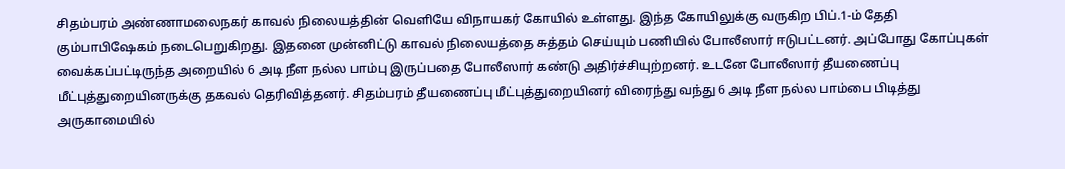சிதம்பரம் அண்ணாமலைநகர் காவல் நிலையத்தின் வெளியே விநாயகர் கோயில் உள்ளது. இந்த கோயிலுக்கு வருகிற பிப்.1-ம் தேதி கும்பாபிஷேகம் நடைபெறுகிறது. இதனை முன்னிட்டு காவல் நிலையத்தை சுத்தம் செய்யும் பணியில் போலீஸார் ஈடுபட்டனர். அப்போது கோப்புகள் வைக்கப்பட்டிருந்த அறையில் 6 அடி நீள நல்ல பாம்பு இருப்பதை போலீஸார் கண்டு அதிர்ச்சியுற்றனர். உடனே போலீஸார் தீயணைப்பு மீட்புத்துறையினருக்கு தகவல் தெரிவித்தனர். சிதம்பரம் தீயணைப்பு மீட்புத்துறையினர் விரைந்து வந்து 6 அடி நீள நல்ல பாம்பை பிடித்து அருகாமையில்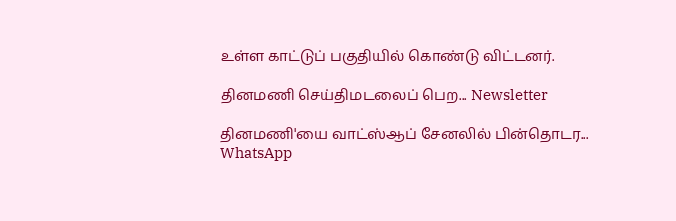உள்ள காட்டுப் பகுதியில் கொண்டு விட்டனர்.

தினமணி செய்திமடலைப் பெற... Newsletter

தினமணி'யை வாட்ஸ்ஆப் சேனலில் பின்தொடர... WhatsApp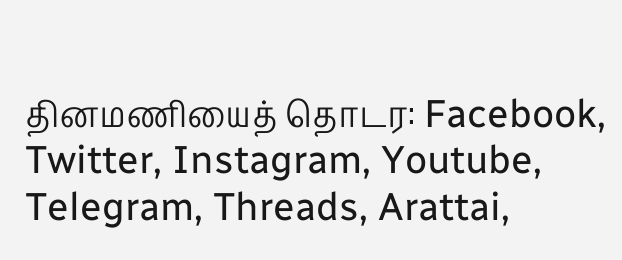தினமணியைத் தொடர: Facebook, Twitter, Instagram, Youtube, Telegram, Threads, Arattai,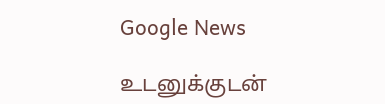Google News

உடனுக்குடன்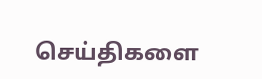செய்திகளை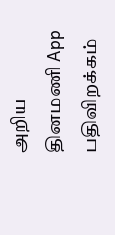அறிய தினமணி App பதிவிறக்கம்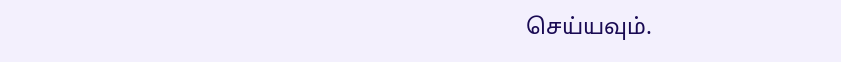செய்யவும்.